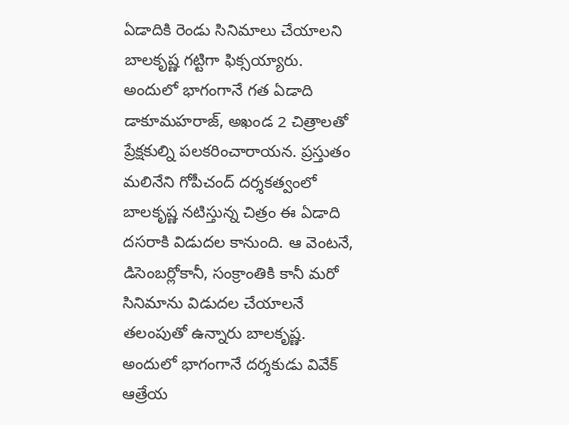ఏడాదికి రెండు సినిమాలు చేయాలని బాలకృష్ణ గట్టిగా ఫిక్సయ్యారు. అందులో భాగంగానే గత ఏడాది డాకూమహరాజ్, అఖండ 2 చిత్రాలతో ప్రేక్షకుల్ని పలకరించారాయన. ప్రస్తుతం మలినేని గోపీచంద్ దర్శకత్వంలో బాలకృష్ణ నటిస్తున్న చిత్రం ఈ ఏడాది దసరాకి విడుదల కానుంది. ఆ వెంటనే, డిసెంబర్లోకానీ, సంక్రాంతికి కానీ మరో సినిమాను విడుదల చేయాలనే తలంపుతో ఉన్నారు బాలకృష్ణ.
అందులో భాగంగానే దర్శకుడు వివేక్ ఆత్రేయ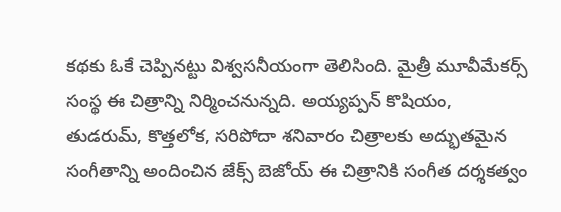కథకు ఓకే చెప్పినట్టు విశ్వసనీయంగా తెలిసింది. మైత్రీ మూవీమేకర్స్ సంస్థ ఈ చిత్రాన్ని నిర్మించనున్నది. అయ్యప్పన్ కొషియం, తుడరుమ్, కొత్తలోక, సరిపోదా శనివారం చిత్రాలకు అద్భుతమైన సంగీతాన్ని అందించిన జేక్స్ బెజోయ్ ఈ చిత్రానికి సంగీత దర్శకత్వం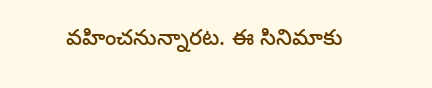వహించనున్నారట. ఈ సినిమాకు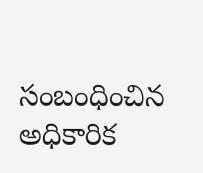సంబంధించిన అధికారిక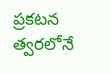ప్రకటన త్వరలోనే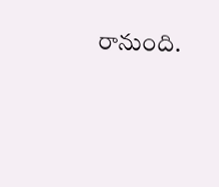రానుంది.